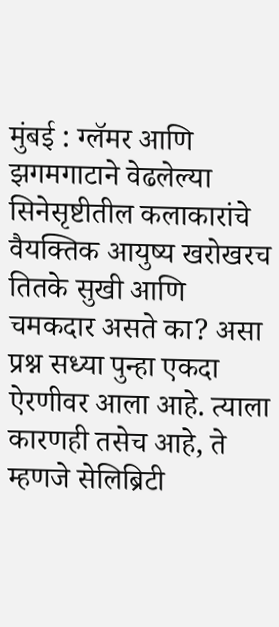मुंबई : ग्लॅमर आणि झगमगाटाने वेढलेल्या सिनेसृष्टीतील कलाकारांचे वैयक्तिक आयुष्य खरोखरच तितके सुखी आणि चमकदार असते का? असा प्रश्न सध्या पुन्हा एकदा ऐरणीवर आला आहे. त्याला कारणही तसेच आहे, ते म्हणजे सेलिब्रिटी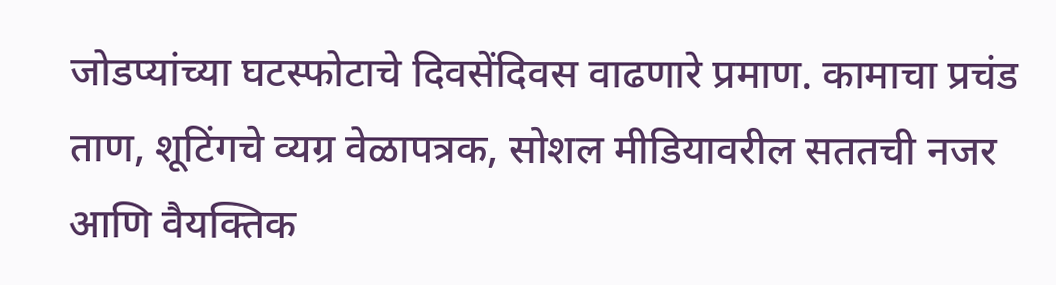जोडप्यांच्या घटस्फोटाचे दिवसेंदिवस वाढणारे प्रमाण. कामाचा प्रचंड ताण, शूटिंगचे व्यग्र वेळापत्रक, सोशल मीडियावरील सततची नजर आणि वैयक्तिक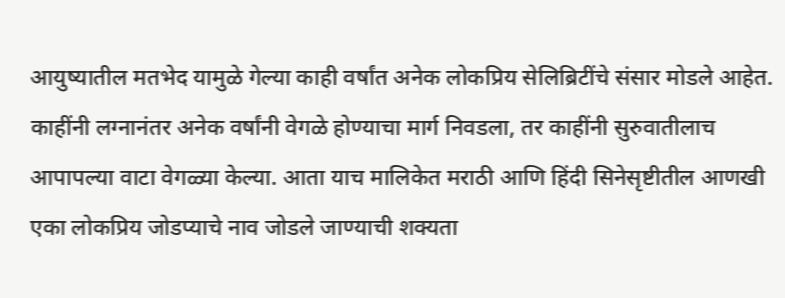आयुष्यातील मतभेद यामुळे गेल्या काही वर्षांत अनेक लोकप्रिय सेलिब्रिटींचे संसार मोडले आहेत. काहींनी लग्नानंतर अनेक वर्षांनी वेगळे होण्याचा मार्ग निवडला, तर काहींनी सुरुवातीलाच आपापल्या वाटा वेगळ्या केल्या. आता याच मालिकेत मराठी आणि हिंदी सिनेसृष्टीतील आणखी एका लोकप्रिय जोडप्याचे नाव जोडले जाण्याची शक्यता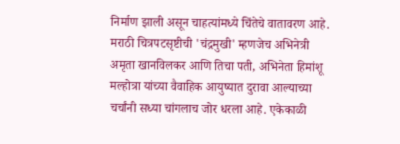निर्माण झाली असून चाहत्यांमध्ये चिंतेचे वातावरण आहे. मराठी चित्रपटसृष्टीची 'चंद्रमुखी' म्हणजेच अभिनेत्री अमृता खानविलकर आणि तिचा पती, अभिनेता हिमांशू मल्होत्रा यांच्या वैवाहिक आयुष्यात दुरावा आल्याच्या चर्चांनी सध्या चांगलाच जोर धरला आहे. एकेकाळी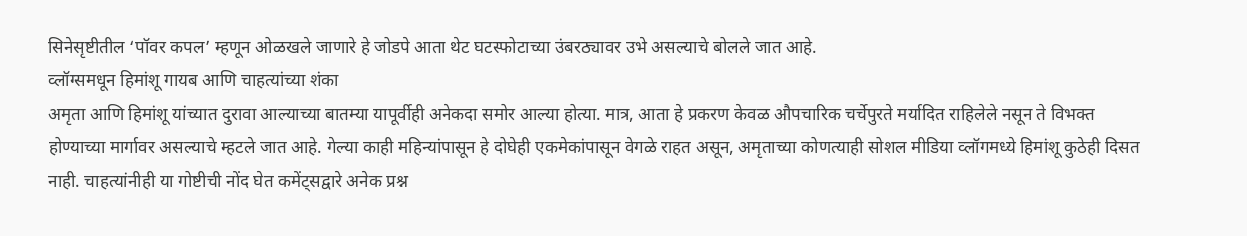सिनेसृष्टीतील ‘पॉवर कपल’ म्हणून ओळखले जाणारे हे जोडपे आता थेट घटस्फोटाच्या उंबरठ्यावर उभे असल्याचे बोलले जात आहे.
व्लॉग्समधून हिमांशू गायब आणि चाहत्यांच्या शंका
अमृता आणि हिमांशू यांच्यात दुरावा आल्याच्या बातम्या यापूर्वीही अनेकदा समोर आल्या होत्या. मात्र, आता हे प्रकरण केवळ औपचारिक चर्चेपुरते मर्यादित राहिलेले नसून ते विभक्त होण्याच्या मार्गावर असल्याचे म्हटले जात आहे. गेल्या काही महिन्यांपासून हे दोघेही एकमेकांपासून वेगळे राहत असून, अमृताच्या कोणत्याही सोशल मीडिया व्लॉगमध्ये हिमांशू कुठेही दिसत नाही. चाहत्यांनीही या गोष्टीची नोंद घेत कमेंट्सद्वारे अनेक प्रश्न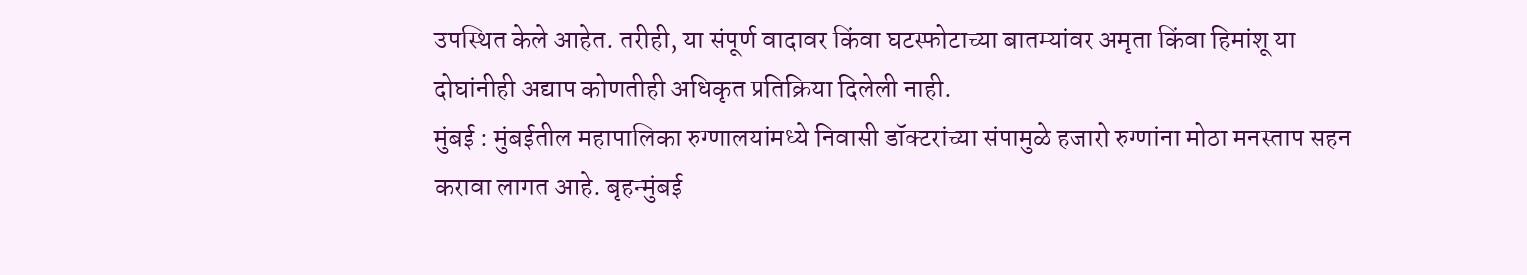उपस्थित केले आहेत. तरीही, या संपूर्ण वादावर किंवा घटस्फोटाच्या बातम्यांवर अमृता किंवा हिमांशू या दोघांनीही अद्याप कोणतीही अधिकृत प्रतिक्रिया दिलेली नाही.
मुंबई : मुंबईतील महापालिका रुग्णालयांमध्ये निवासी डॉक्टरांच्या संपामुळे हजारो रुग्णांना मोठा मनस्ताप सहन करावा लागत आहे. बृहन्मुंबई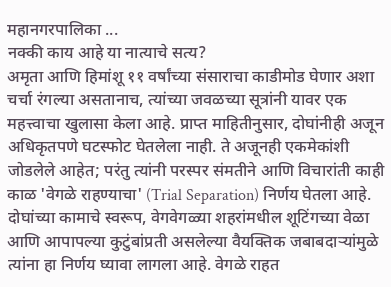महानगरपालिका ...
नक्की काय आहे या नात्याचे सत्य?
अमृता आणि हिमांशू ११ वर्षांच्या संसाराचा काडीमोड घेणार अशा चर्चा रंगल्या असतानाच, त्यांच्या जवळच्या सूत्रांनी यावर एक महत्त्वाचा खुलासा केला आहे. प्राप्त माहितीनुसार, दोघांनीही अजून अधिकृतपणे घटस्फोट घेतलेला नाही. ते अजूनही एकमेकांशी जोडलेले आहेत; परंतु त्यांनी परस्पर संमतीने आणि विचारांती काही काळ 'वेगळे राहण्याचा' (Trial Separation) निर्णय घेतला आहे. दोघांच्या कामाचे स्वरूप, वेगवेगळ्या शहरांमधील शूटिंगच्या वेळा आणि आपापल्या कुटुंबांप्रती असलेल्या वैयक्तिक जबाबदाऱ्यांमुळे त्यांना हा निर्णय घ्यावा लागला आहे. वेगळे राहत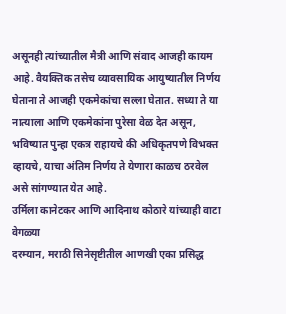असूनही त्यांच्यातील मैत्री आणि संवाद आजही कायम आहे. वैयक्तिक तसेच व्यावसायिक आयुष्यातील निर्णय घेताना ते आजही एकमेकांचा सल्ला घेतात. सध्या ते या नात्याला आणि एकमेकांना पुरेसा वेळ देत असून, भविष्यात पुन्हा एकत्र राहायचे की अधिकृतपणे विभक्त व्हायचे, याचा अंतिम निर्णय ते येणारा काळच ठरवेल असे सांगण्यात येत आहे.
उर्मिला कानेटकर आणि आदिनाथ कोठारे यांच्याही वाटा वेगळ्या
दरम्यान, मराठी सिनेसृष्टीतील आणखी एका प्रसिद्ध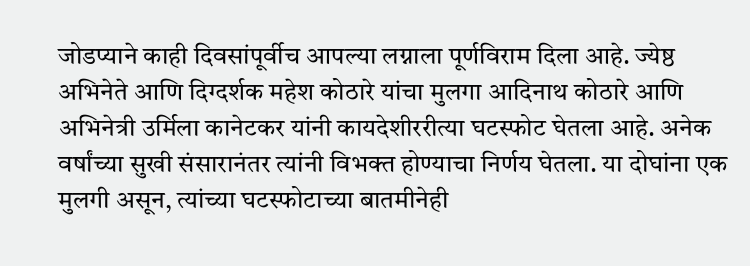जोडप्याने काही दिवसांपूर्वीच आपल्या लग्नाला पूर्णविराम दिला आहे. ज्येष्ठ अभिनेते आणि दिग्दर्शक महेश कोठारे यांचा मुलगा आदिनाथ कोठारे आणि अभिनेत्री उर्मिला कानेटकर यांनी कायदेशीररीत्या घटस्फोट घेतला आहे. अनेक वर्षांच्या सुखी संसारानंतर त्यांनी विभक्त होण्याचा निर्णय घेतला. या दोघांना एक मुलगी असून, त्यांच्या घटस्फोटाच्या बातमीनेही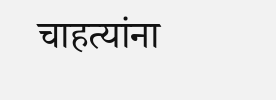चाहत्यांना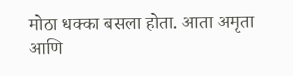मोठा धक्का बसला होता. आता अमृता आणि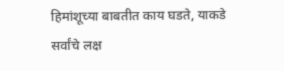हिमांशूच्या बाबतीत काय घडते, याकडे सर्वांचे लक्ष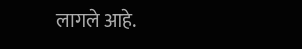लागले आहे.